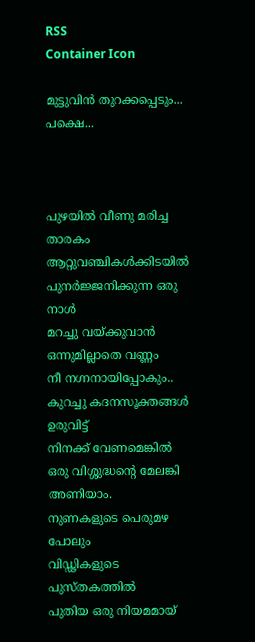RSS
Container Icon

മുട്ടുവിന്‍ തുറക്കപ്പെടും... പക്ഷെ...



പുഴയില്‍ വീണു മരിച്ച താരകം
ആറ്റുവഞ്ചികള്‍ക്കിടയില്‍ പുനര്‍ജ്ജനിക്കുന്ന ഒരു നാള്‍
മറച്ചു വയ്ക്കുവാന്‍ ഒന്നുമില്ലാതെ വണ്ണം
നീ നഗ്നനായിപ്പോകും..
കുറച്ചു കദനസൂക്തങ്ങള്‍ ഉരുവിട്ട്
നിനക്ക് വേണമെങ്കില്‍
ഒരു വിശ്ശുദ്ധന്റെ മേലങ്കി അണിയാം.
നുണകളുടെ പെരുമഴ പോലും
വിഡ്ഢികളുടെ പുസ്തകത്തില്‍
പുതിയ ഒരു നിയമമായ്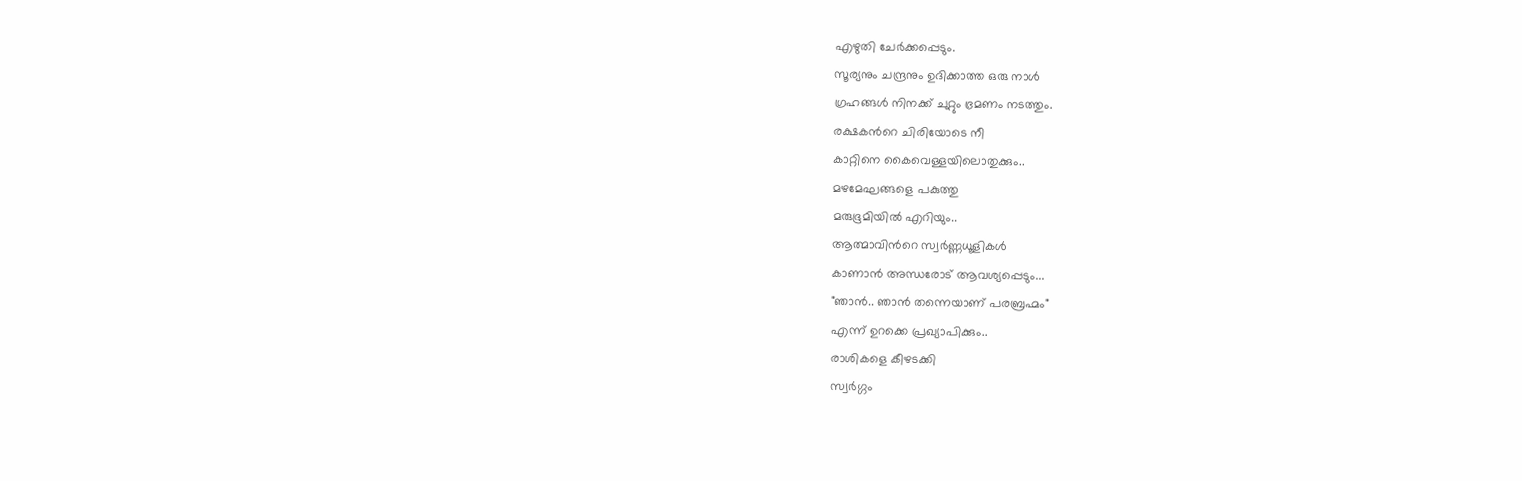എഴുതി ചേര്‍ക്കപ്പെടും.
സൂര്യനും ചന്ദ്രനും ഉദിക്കാത്ത ഒരു നാള്‍
ഗ്രഹങ്ങള്‍ നിനക്ക് ചുറ്റും ഭ്രമണം നടത്തും.
രക്ഷകന്‍റെ ചിരിയോടെ നീ
കാറ്റിനെ കൈവെള്ളയിലൊതുക്കും..
മഴമേഘങ്ങളെ പകുത്തു
മരുഭൂമിയില്‍ എറിയും..
ആത്മാവിന്‍റെ സ്വര്‍ണ്ണധൂളികള്‍
കാണാന്‍ അന്ധരോട് ആവശ്യപ്പെടും...
"ഞാന്‍.. ഞാന്‍ തന്നെയാണ് പരബ്രഹ്മം"
എന്ന് ഉറക്കെ പ്രഖ്യാപിക്കും..
രാശികളെ കീഴടക്കി
സ്വര്‍ഗ്ഗം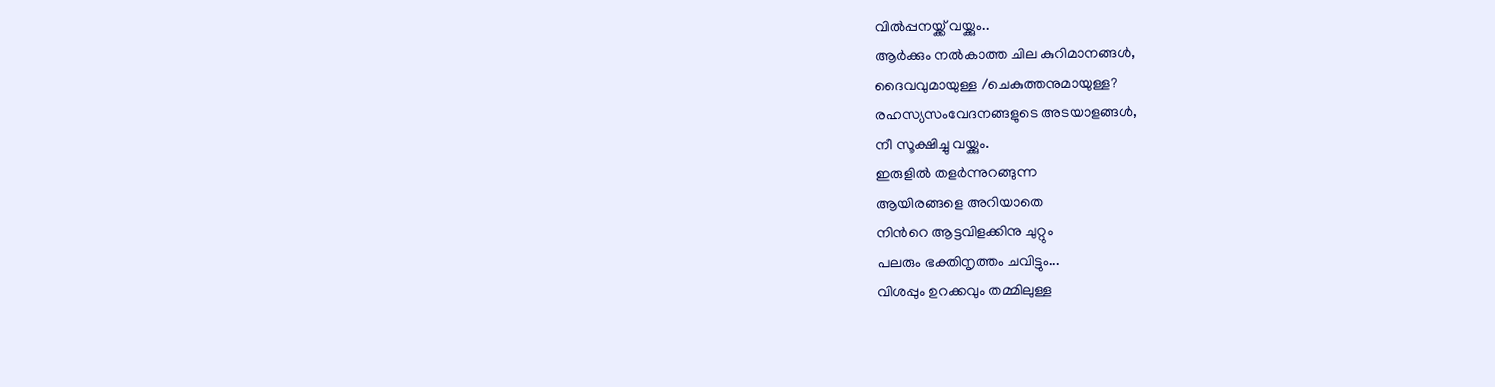വില്‍പ്പനയ്ക്ക് വയ്ക്കും..
ആര്‍ക്കും നല്‍കാത്ത ചില കുറിമാനങ്ങള്‍,
ദൈവവുമായുള്ള /ചെകുത്തനുമായുള്ള?
രഹസ്യസംവേദനങ്ങളുടെ അടയാളങ്ങള്‍,
നീ സൂക്ഷിച്ചു വയ്ക്കും.
ഇരുളില്‍ തളര്‍ന്നുറങ്ങുന്ന
ആയിരങ്ങളെ അറിയാതെ
നിന്‍റെ ആട്ടവിളക്കിനു ചുറ്റും
പലരും ഭക്തിനൃത്തം ചവിട്ടും...
വിശപ്പും ഉറക്കവും തമ്മിലുള്ള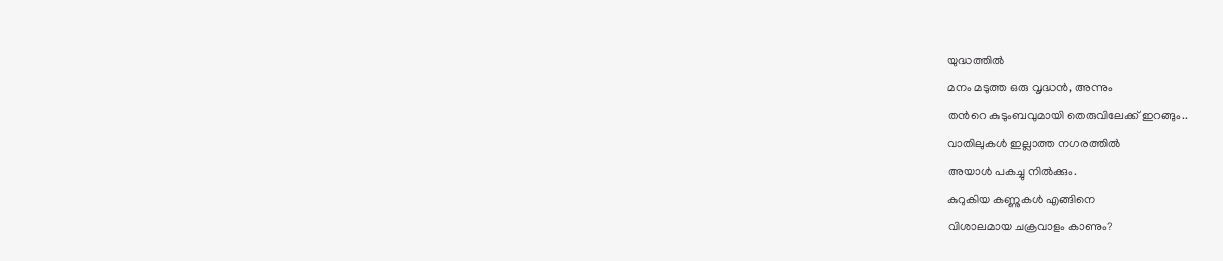യുദ്ധത്തില്‍
മനം മടുത്ത ഒരു വൃദ്ധന്‍, അന്നും
തന്‍റെ കുടുംബവുമായി തെരുവിലേക്ക് ഇറങ്ങും..
വാതിലുകള്‍ ഇല്ലാത്ത നഗരത്തില്‍
അയാള്‍ പകച്ചു നില്‍ക്കും.
കുറുകിയ കണ്ണുകള്‍ എങ്ങിനെ
വിശാലമായ ചക്രവാളം കാണും?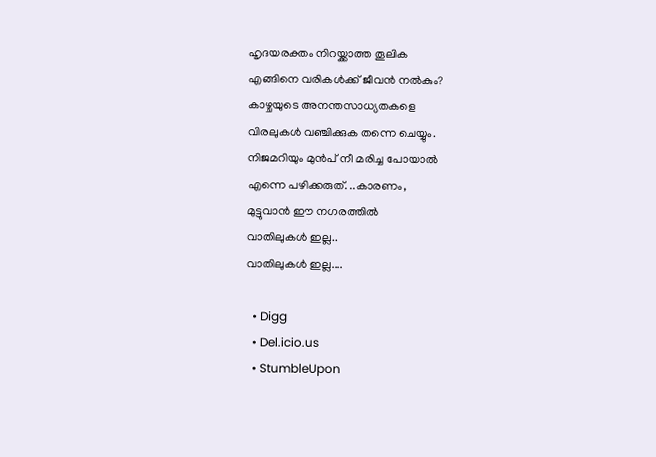ഹൃദയരക്തം നിറയ്ക്കാത്ത തൂലിക
എങ്ങിനെ വരികള്‍ക്ക് ജീവന്‍ നല്‍കും?
കാഴ്ചയുടെ അനന്തസാധ്യതകളെ
വിരലുകള്‍ വഞ്ചിക്കുക തന്നെ ചെയ്യും.
നിജമറിയും മുന്‍പ് നീ മരിച്ച പോയാല്‍
എന്നെ പഴിക്കരുത്. ..കാരണം,
മുട്ടുവാന്‍ ഈ നഗരത്തില്‍
വാതിലുകള്‍ ഇല്ല..
വാതിലുകള്‍ ഇല്ല....

  • Digg
  • Del.icio.us
  • StumbleUpon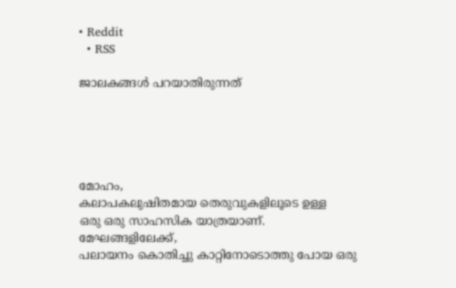• Reddit
  • RSS

ജാലകങ്ങള്‍ പറയാതിരുന്നത്





മോഹം,
കലാപകലുഷിതമായ തെരുവുകളിലൂടെ ഉള്ള
ഒരു ഒരു സാഹസിക യാത്രയാണ്.
മേഘങ്ങളിലേക്ക്,
പലായനം കൊതിച്ചു കാറ്റിനോടൊത്തു പോയ ഒരു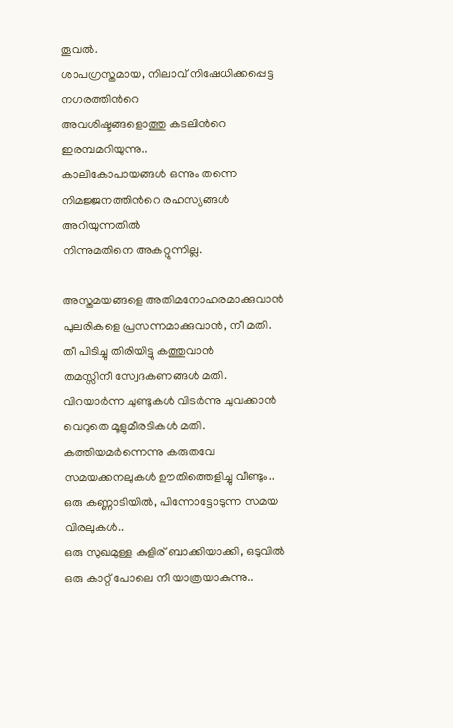തൂവല്‍.
ശാപഗ്രസ്തമായ, നിലാവ് നിഷേധിക്കപ്പെട്ട നഗരത്തിന്‍റെ
അവശിഷ്ടങ്ങളൊത്തു കടലിന്‍റെ ഇരമ്പമറിയുന്നു..
കാലികോപായങ്ങള്‍ ഒന്നും തന്നെ
നിമജ്ജനത്തിന്‍റെ രഹസ്യങ്ങള്‍ അറിയുന്നതില്‍
നിന്നുമതിനെ അകറ്റുന്നില്ല.

അസ്തമയങ്ങളെ അതിമനോഹരമാക്കുവാന്‍
പുലരികളെ പ്രസന്നമാക്കുവാന്‍, നീ മതി.
തീ പിടിച്ചു തിരിയിട്ടു കത്തുവാന്‍
തമസ്സിനീ സ്വേദകണങ്ങള്‍ മതി.
വിറയാര്‍ന്ന ചുണ്ടുകള്‍ വിടര്‍ന്നു ചുവക്കാന്‍
വെറുതെ മൂളുമീരടികള്‍ മതി.
കത്തിയമര്‍ന്നെന്നു കരുതവേ
സമയക്കനലുകള്‍ ഊതിത്തെളിച്ചു വീണ്ടും..
ഒരു കണ്ണാടിയില്‍, പിന്നോട്ടോടുന്ന സമയ വിരലുകള്‍..
ഒരു സുഖമുള്ള കുളിര് ബാക്കിയാക്കി, ഒടുവില്‍
ഒരു കാറ്റ് പോലെ നീ യാത്രയാകുന്നു..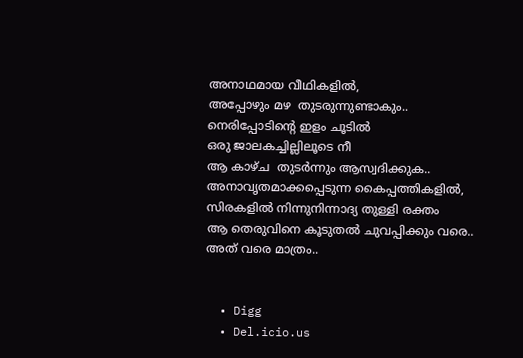അനാഥമായ വീഥികളില്‍,
അപ്പോഴും മഴ  തുടരുന്നുണ്ടാകും..
നെരിപ്പോടിന്‍റെ ഇളം ചൂടില്‍
ഒരു ജാലകച്ചില്ലിലൂടെ നീ
ആ കാഴ്ച  തുടര്‍ന്നും ആസ്വദിക്കുക..
അനാവൃതമാക്കപ്പെടുന്ന കൈപ്പത്തികളില്‍,
സിരകളില്‍ നിന്നുനിന്നാദ്യ തുള്ളി രക്തം
ആ തെരുവിനെ കൂടുതല്‍ ചുവപ്പിക്കും വരെ..
അത് വരെ മാത്രം..


  • Digg
  • Del.icio.us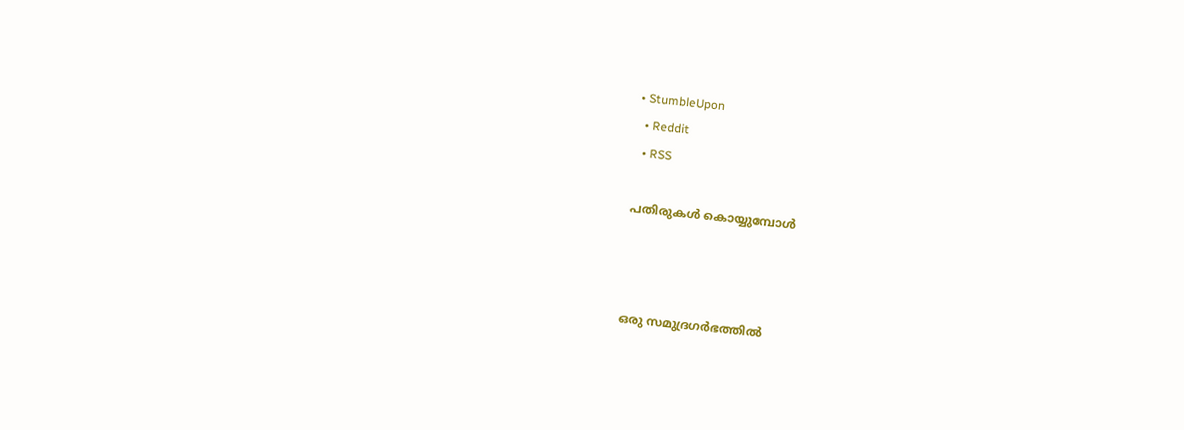• StumbleUpon
  • Reddit
  • RSS

പതിരുകള്‍ കൊയ്യുമ്പോള്‍



ഒരു സമുദ്രഗര്‍ഭത്തില്‍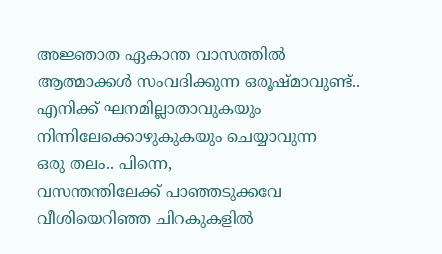അജ്ഞാത ഏകാന്ത വാസത്തില്‍
ആത്മാക്കള്‍ സംവദിക്കുന്ന ഒരൂഷ്മാവുണ്ട്..
എനിക്ക് ഘനമില്ലാതാവുകയും
നിന്നിലേക്കൊഴുകുകയും ചെയ്യാവുന്ന
ഒരു തലം.. പിന്നെ,
വസന്തന്തിലേക്ക് പാഞ്ഞടുക്കവേ
വീശിയെറിഞ്ഞ ചിറകുകളില്‍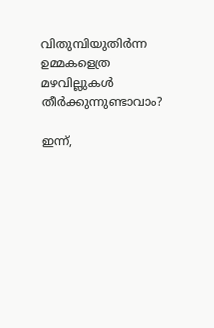വിതുമ്പിയുതിര്‍ന്ന ഉമ്മകളെത്ര
മഴവില്ലുകള്‍ തീര്‍ക്കുന്നുണ്ടാവാം?

ഇന്ന്,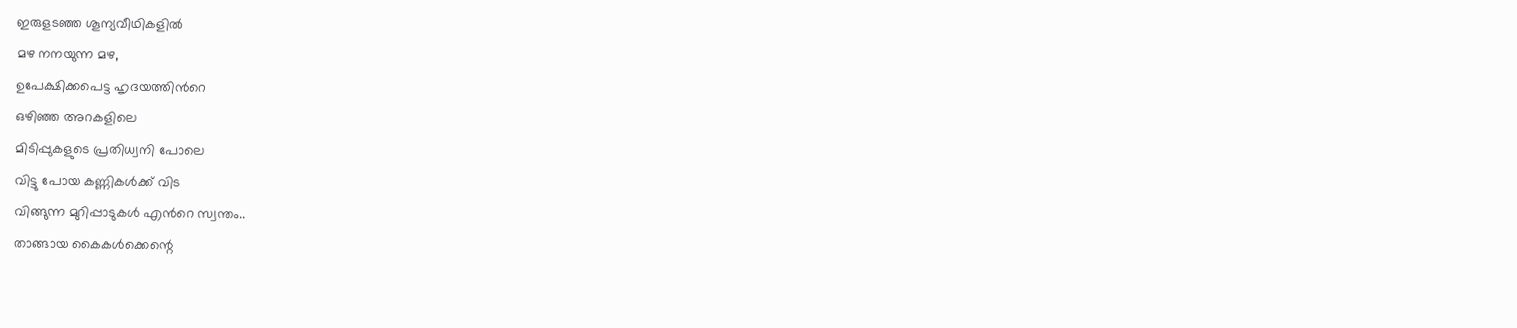ഇരുളടഞ്ഞ ശൂന്യവീഥികളില്‍
മഴ നനയുന്ന മഴ,
ഉപേക്ഷിക്കപെട്ട ഹൃദയത്തിന്‍റെ
ഒഴിഞ്ഞ അറകളിലെ
മിടിപ്പുകളുടെ പ്രതിധ്വനി പോലെ
വിട്ടു പോയ കണ്ണികള്‍ക്ക് വിട
വിങ്ങുന്ന മുറിപ്പാടുകള്‍ എന്‍റെ സ്വന്തം..
താങ്ങായ കൈകള്‍ക്കെന്റെ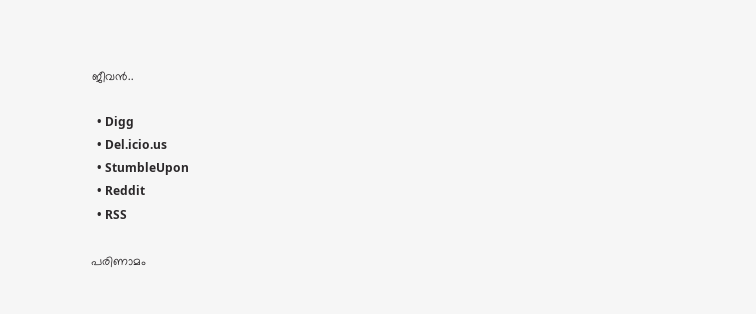ജീവന്‍..

  • Digg
  • Del.icio.us
  • StumbleUpon
  • Reddit
  • RSS

പരിണാമം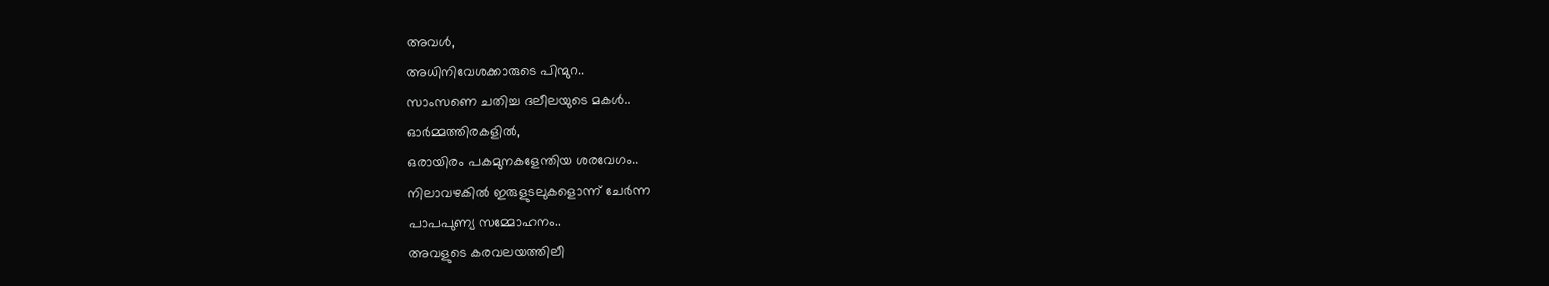അവള്‍,
അധിനിവേശക്കാരുടെ പിന്മുറ..
സാംസണെ ചതിച്ച ദലീലയുടെ മകള്‍..
ഓര്‍മ്മത്തിരകളില്‍,
ഒരായിരം പകമുനകളേന്തിയ ശരവേഗം..
നിലാവഴകില്‍ ഇരുളുടലുകളൊന്ന് ചേര്‍ന്ന
പാപപുണ്യ സമ്മോഹനം..
അവളുടെ കരവലയത്തിലീ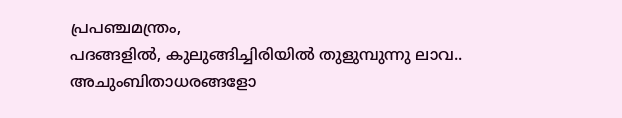പ്രപഞ്ചമന്ത്രം,
പദങ്ങളില്‍, കുലുങ്ങിച്ചിരിയില്‍ തുളുമ്പുന്നു ലാവ..
അചുംബിതാധരങ്ങളോ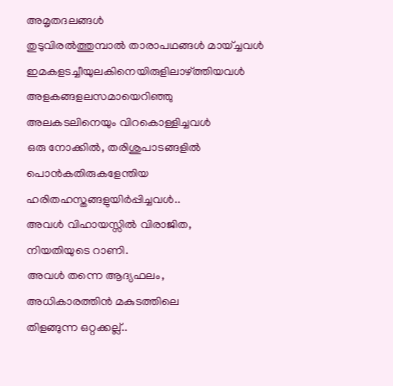അമൃതദലങ്ങള്‍
തുടുവിരല്‍ത്തുമ്പാല്‍ താരാപഥങ്ങള്‍ മായ്ച്ചവള്‍
ഇമകളടച്ചീയുലകിനെയിരുളിലാഴ്ത്തിയവള്‍
അളകങ്ങളലസമായെറിഞ്ഞു
അലകടലിനെയും വിറകൊള്ളിച്ചവള്‍
ഒരു നോക്കില്‍, തരിശുപാടങ്ങളില്‍
പൊന്‍കതിരുകളേന്തിയ ഹരിതഹസ്തങ്ങളുയിര്‍പ്പിച്ചവള്‍..
അവള്‍ വിഹായസ്സില്‍ വിരാജിത,
നിയതിയുടെ റാണി.
അവള്‍ തന്നെ ആദ്യഫലം,
അധികാരത്തിന്‍ മകുടത്തിലെ
തിളങ്ങുന്ന ഒറ്റക്കല്ല്..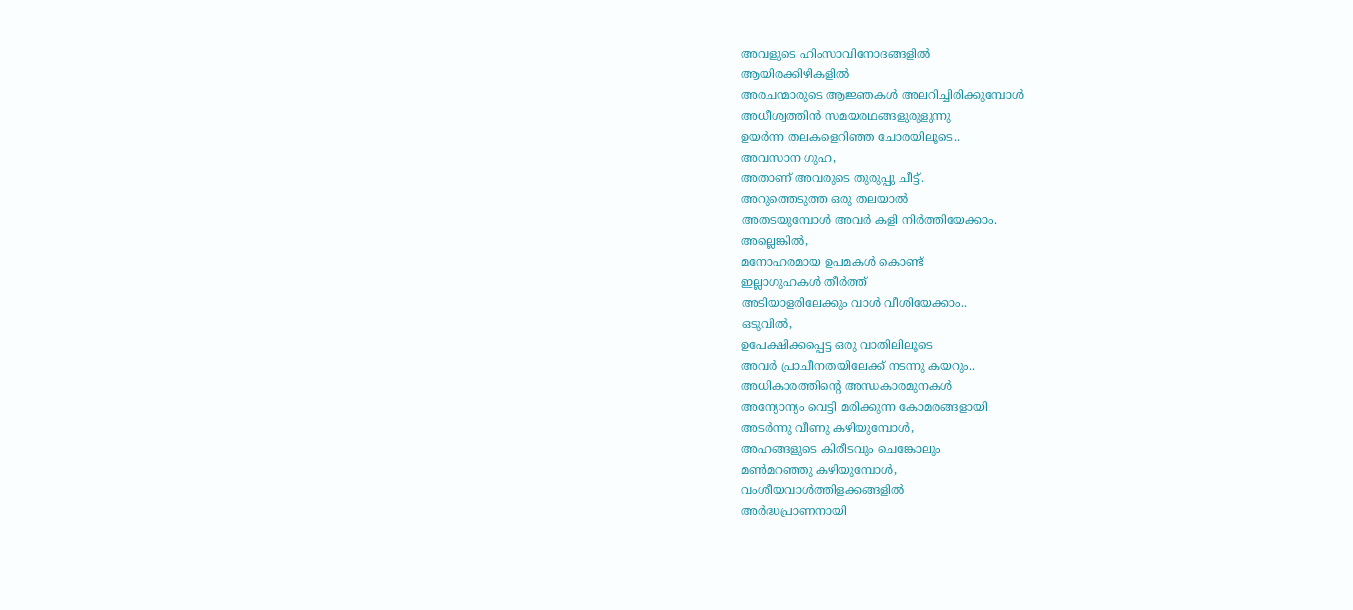അവളുടെ ഹിംസാവിനോദങ്ങളില്‍
ആയിരക്കിഴികളില്‍
അരചന്മാരുടെ ആജ്ഞകള്‍ അലറിച്ചിരിക്കുമ്പോള്‍
അധീശ്വത്തിന്‍ സമയരഥങ്ങളുരുളുന്നു
ഉയര്‍ന്ന തലകളെറിഞ്ഞ ചോരയിലൂടെ..
അവസാന ഗുഹ,
അതാണ്‌ അവരുടെ തുരുപ്പു ചീട്ട്.
അറുത്തെടുത്ത ഒരു തലയാല്‍
അതടയുമ്പോള്‍ അവര്‍ കളി നിര്‍ത്തിയേക്കാം.
അല്ലെങ്കില്‍,
മനോഹരമായ ഉപമകള്‍ കൊണ്ട്
ഇല്ലാഗുഹകള്‍ തീര്‍ത്ത്‌
അടിയാളരിലേക്കും വാള്‍ വീശിയേക്കാം..
ഒടുവില്‍,
ഉപേക്ഷിക്കപ്പെട്ട ഒരു വാതിലിലൂടെ
അവര്‍ പ്രാചീനതയിലേക്ക് നടന്നു കയറും..
അധികാരത്തിന്‍റെ അന്ധകാരമുനകള്‍
അന്യോന്യം വെട്ടി മരിക്കുന്ന കോമരങ്ങളായി
അടര്‍ന്നു വീണു കഴിയുമ്പോള്‍,
അഹങ്ങളുടെ കിരീടവും ചെങ്കോലും
മണ്‍മറഞ്ഞു കഴിയുമ്പോള്‍,
വംശീയവാള്‍ത്തിളക്കങ്ങളില്‍
അര്‍ദ്ധപ്രാണനായി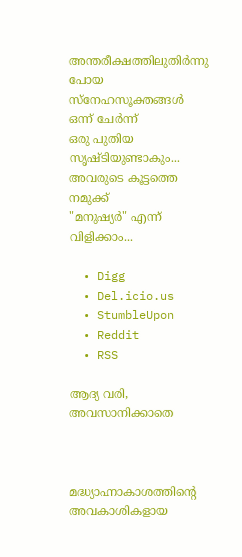അന്തരീക്ഷത്തിലുതിര്‍ന്നു പോയ
സ്നേഹസൂക്തങ്ങള്‍ ഒന്ന് ചേര്‍ന്ന്
ഒരു പുതിയ സൃഷ്ടിയുണ്ടാകും...
അവരുടെ കൂട്ടത്തെ നമുക്ക്
"മനുഷ്യര്‍" എന്ന് വിളിക്കാം...

  • Digg
  • Del.icio.us
  • StumbleUpon
  • Reddit
  • RSS

ആദ്യ വരി, അവസാനിക്കാതെ



മദ്ധ്യാഹ്നാകാശത്തിന്റെ അവകാശികളായ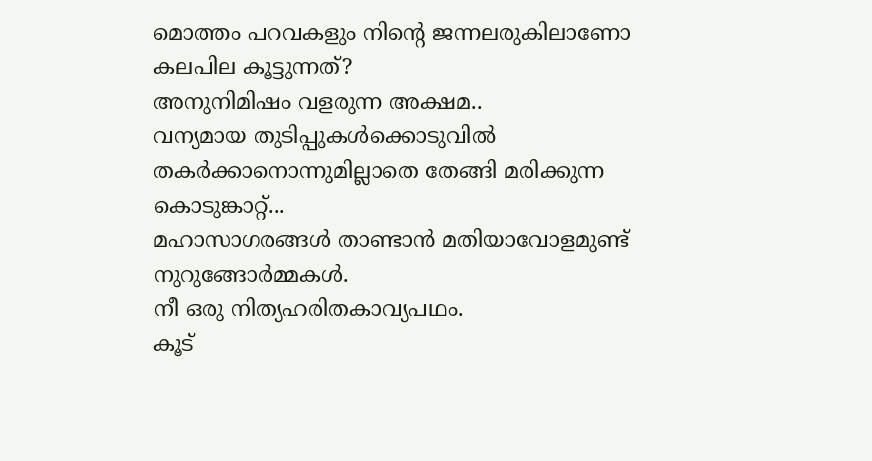മൊത്തം പറവകളും നിന്‍റെ ജന്നലരുകിലാണോ കലപില കൂട്ടുന്നത്‌?
അനുനിമിഷം വളരുന്ന അക്ഷമ..
വന്യമായ തുടിപ്പുകള്‍ക്കൊടുവില്‍ തകര്‍ക്കാനൊന്നുമില്ലാതെ തേങ്ങി മരിക്കുന്ന കൊടുങ്കാറ്റ്...
മഹാസാഗരങ്ങള്‍ താണ്ടാന്‍ മതിയാവോളമുണ്ട് നുറുങ്ങോര്‍മ്മകള്‍.
നീ ഒരു നിത്യഹരിതകാവ്യപഥം.
കൂട്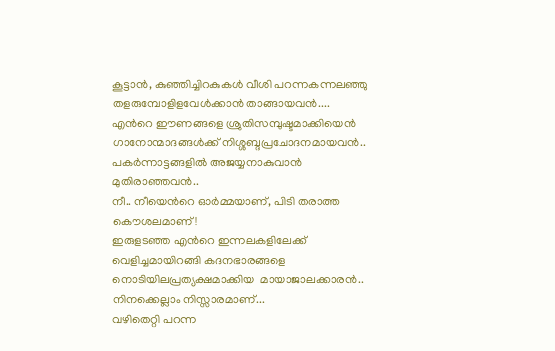കൂട്ടാന്‍, കുഞ്ഞിച്ചിറകുകള്‍ വീശി പറന്നകന്നലഞ്ഞു തളരുമ്പോളിളവേള്‍ക്കാന്‍ താങ്ങായവന്‍....
എന്‍റെ ഈണങ്ങളെ ശ്രുതിസമ്പുഷ്ടമാക്കിയെന്‍ ഗാനോന്മാദങ്ങള്‍ക്ക്‌ നിശ്ശബ്ദപ്രചോദനമായവന്‍..
പകര്‍ന്നാട്ടങ്ങളില്‍ അജയ്യനാകുവാന്‍ മുതിരാഞ്ഞവന്‍..
നീ.. നീയെന്‍റെ ഓര്‍മ്മയാണ്, പിടി തരാത്ത കൌശലമാണ്!
ഇരുളടഞ്ഞ എന്‍റെ ഇന്നലകളിലേക്ക് വെളിച്ചമായിറങ്ങി കദനഭാരങ്ങളെ നൊടിയിലപ്രത്യക്ഷമാക്കിയ  മായാജാലക്കാരന്‍..
നിനക്കെല്ലാം നിസ്സാരമാണ്...
വഴിതെറ്റി പറന്ന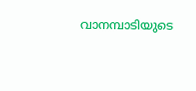വാനമ്പാടിയുടെ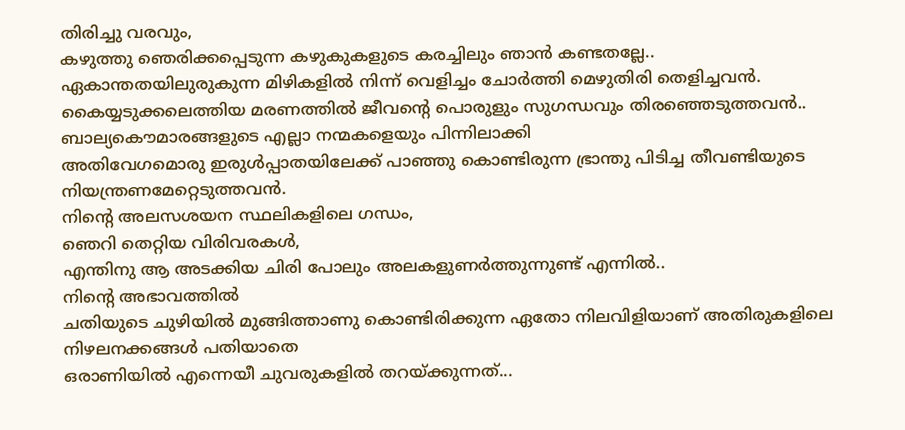തിരിച്ചു വരവും,
കഴുത്തു ഞെരിക്കപ്പെടുന്ന കഴുകുകളുടെ കരച്ചിലും ഞാന്‍ കണ്ടതല്ലേ..
ഏകാന്തതയിലുരുകുന്ന മിഴികളില്‍ നിന്ന് വെളിച്ചം ചോര്‍ത്തി മെഴുതിരി തെളിച്ചവന്‍.
കൈയ്യടുക്കലെത്തിയ മരണത്തില്‍ ജീവന്‍റെ പൊരുളും സുഗന്ധവും തിരഞ്ഞെടുത്തവന്‍..
ബാല്യകൌമാരങ്ങളുടെ എല്ലാ നന്മകളെയും പിന്നിലാക്കി
അതിവേഗമൊരു ഇരുള്‍പ്പാതയിലേക്ക് പാഞ്ഞു കൊണ്ടിരുന്ന ഭ്രാന്തു പിടിച്ച തീവണ്ടിയുടെ നിയന്ത്രണമേറ്റെടുത്തവന്‍.
നിന്‍റെ അലസശയന സ്ഥലികളിലെ ഗന്ധം,
ഞെറി തെറ്റിയ വിരിവരകള്‍,
എന്തിനു ആ അടക്കിയ ചിരി പോലും അലകളുണര്‍ത്തുന്നുണ്ട് എന്നില്‍..
നിന്‍റെ അഭാവത്തില്‍
ചതിയുടെ ചുഴിയില്‍ മുങ്ങിത്താണു കൊണ്ടിരിക്കുന്ന ഏതോ നിലവിളിയാണ് അതിരുകളിലെ നിഴലനക്കങ്ങള്‍ പതിയാതെ
ഒരാണിയില്‍ എന്നെയീ ചുവരുകളില്‍ തറയ്ക്കുന്നത്...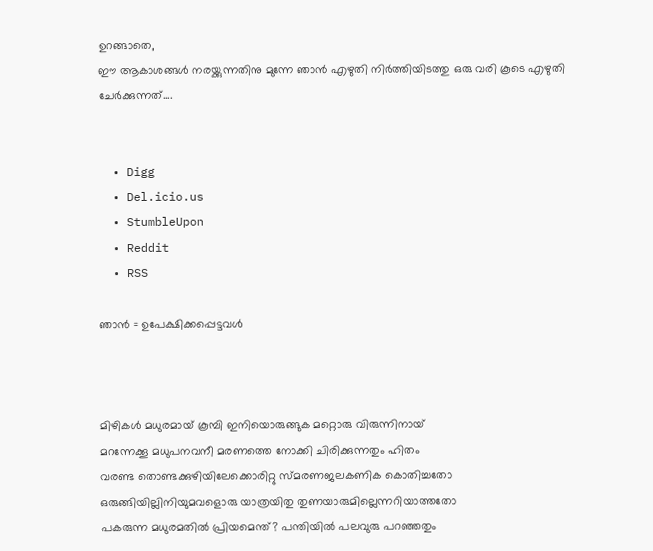ഉറങ്ങാതെ,
ഈ ആകാശങ്ങള്‍ നരയ്ക്കുന്നതിനു മുന്നേ ഞാന്‍ എഴുതി നിര്‍ത്തിയിടത്തു ഒരു വരി കൂടെ എഴുതി ചേര്‍ക്കുന്നത്....


  • Digg
  • Del.icio.us
  • StumbleUpon
  • Reddit
  • RSS

ഞാന്‍ = ഉപേക്ഷിക്കപ്പെട്ടവള്‍



മിഴികള്‍ മധുരമായ് കൂമ്പി ഇനിയൊരുങ്ങുക മറ്റൊരു വിരുന്നിനായ്
മറന്നേക്കൂ മധുപനവനീ മരണത്തെ നോക്കി ചിരിക്കുന്നതും ഹിതം
വരണ്ട തൊണ്ടക്കുഴിയിലേക്കൊരിറ്റു സ്മരണജലകണിക കൊതിച്ചതോ
ഒരുങ്ങിയില്ലിനിയുമവളൊരു യാത്രയിതു തുണയാരുമില്ലെന്നറിയാത്തതോ
പകരുന്ന മധുരമതില്‍ പ്രിയമെന്ത്? പന്തിയില്‍ പലവുരു പറഞ്ഞതും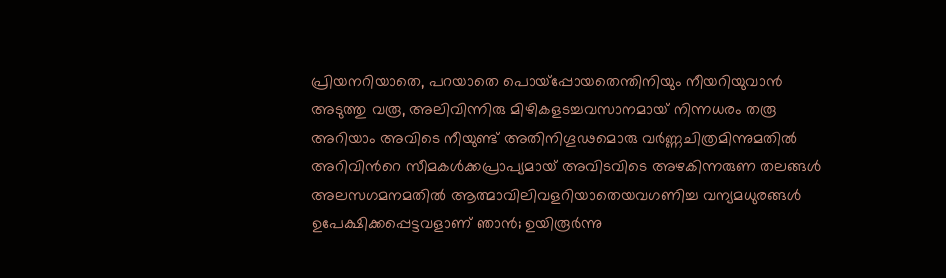പ്രിയനറിയാതെ, പറയാതെ പൊയ്പ്പോയതെന്തിനിയും നീയറിയുവാന്‍
അടുത്തു വരൂ, അലിവിന്നിരു മിഴികളടച്ചവസാനമായ് നിന്നധരം തരൂ
അറിയാം അവിടെ നീയുണ്ട് അതിനിഗൂഢമൊരു വര്‍ണ്ണചിത്രമിന്നുമതില്‍
അറിവിന്‍റെ സീമകള്‍ക്കപ്രാപ്യമായ് അവിടവിടെ അഴകിന്നരുണ തലങ്ങള്‍
അലസഗമനമതില്‍ ആത്മാവിലിവളറിയാതെയവഗണിച്ച വന്യമധുരങ്ങള്‍
ഉപേക്ഷിക്കപ്പെട്ടവളാണ് ഞാന്‍; ഉയിരൂര്‍ന്നു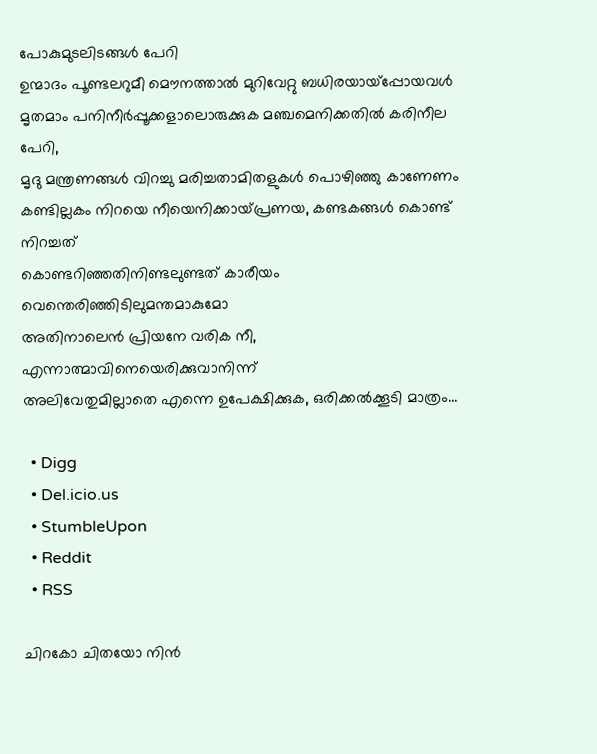പോകുമുടലിടങ്ങള്‍ പേറി
ഉന്മാദം പൂണ്ടലറുമീ മൌനത്താല്‍ മുറിവേറ്റു ബധിരയായ്പ്പോയവള്‍
മൃതമാം പനിനീര്‍പ്പൂക്കളാലൊരുക്കുക മഞ്ചമെനിക്കതില്‍ കരിനീല പേറി,
മൃദു മന്ത്രണങ്ങള്‍ വിറച്ചു മരിച്ചതാമിതളുകള്‍ പൊഴിഞ്ഞു കാണേണം
കണ്ടില്ലകം നിറയെ നീയെനിക്കായ്പ്രണയ, കണ്ടകങ്ങള്‍ കൊണ്ട് നിറച്ചത്
കൊണ്ടറിഞ്ഞതിനിണ്ടലുണ്ടത് കാരീയം വെന്തെരിഞ്ഞിടിലുമന്തമാകുമോ
അതിനാലെന്‍ പ്രിയനേ വരിക നീ, എന്നാത്മാവിനെയെരിക്കുവാനിന്ന്
അലിവേതുമില്ലാതെ എന്നെ ഉപേക്ഷിക്കുക, ഒരിക്കല്‍ക്കൂടി മാത്രം...

  • Digg
  • Del.icio.us
  • StumbleUpon
  • Reddit
  • RSS

ചിറകോ ചിതയോ നിന്‍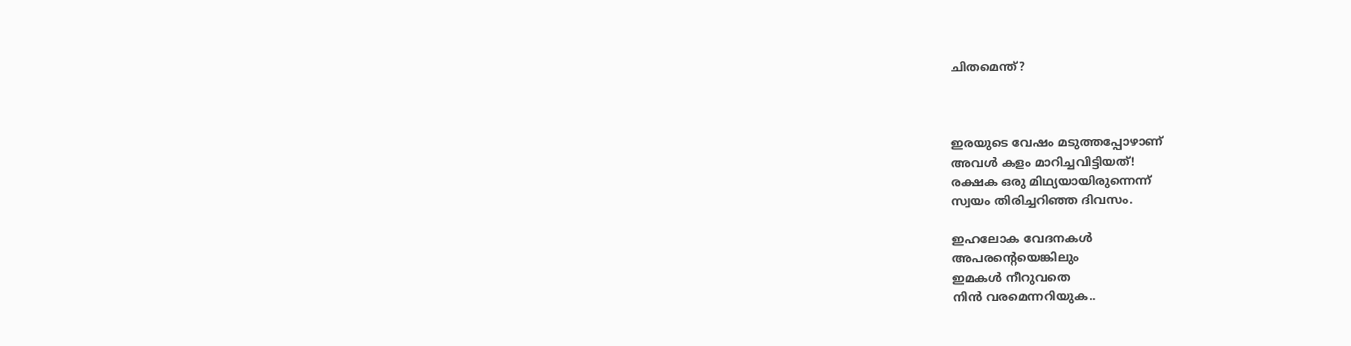ചിതമെന്ത്?



ഇരയുടെ വേഷം മടുത്തപ്പോഴാണ്
അവള്‍ കളം മാറിച്ചവിട്ടിയത്!
രക്ഷക ഒരു മിഥ്യയായിരുന്നെന്ന്
സ്വയം തിരിച്ചറിഞ്ഞ ദിവസം.

ഇഹലോക വേദനകള്‍
അപരന്‍റെയെങ്കിലും
ഇമകള്‍ നീറുവതെ
നിന്‍ വരമെന്നറിയുക..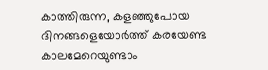കാത്തിരുന്ന, കളഞ്ഞുപോയ
ദിനങ്ങളെയോര്‍ത്ത് കരയേണ്ട
കാലമേറെയുണ്ടാം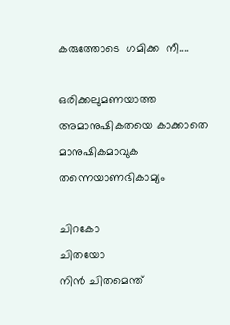കരുത്തോടെ  ഗമിക്ക  നീ....

ഒരിക്കലുമണയാത്ത
അമാനുഷികതയെ കാക്കാതെ
മാനുഷികമാവുക തന്നെയാണഭികാമ്യം

ചിറകോ
ചിതയോ
നിന്‍ ചിതമെന്ത്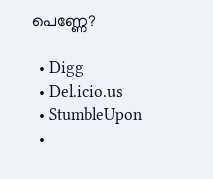പെണ്ണേ?

  • Digg
  • Del.icio.us
  • StumbleUpon
  •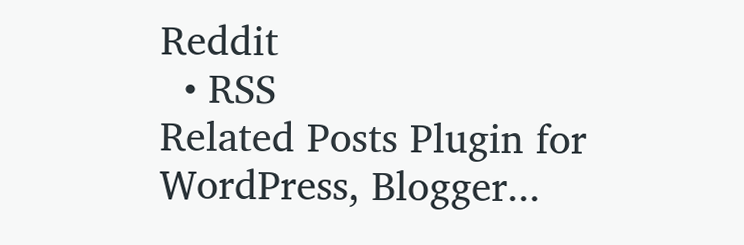Reddit
  • RSS
Related Posts Plugin for WordPress, Blogger...